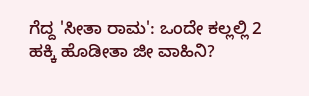ಗೆದ್ದ 'ಸೀತಾ ರಾಮ': ಒಂದೇ ಕಲ್ಲಲ್ಲಿ 2 ಹಕ್ಕಿ ಹೊಡೀತಾ ಜೀ ವಾಹಿನಿ?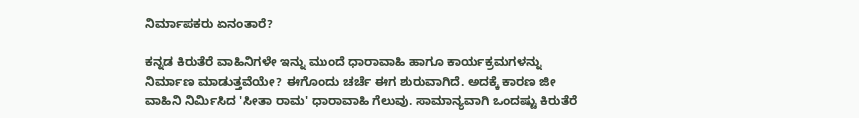ನಿರ್ಮಾಪಕರು ಏನಂತಾರೆ?

ಕನ್ನಡ ಕಿರುತೆರೆ ವಾಹಿನಿಗಳೇ ಇನ್ನು ಮುಂದೆ ಧಾರಾವಾಹಿ ಹಾಗೂ ಕಾರ್ಯಕ್ರಮಗಳನ್ನು ನಿರ್ಮಾಣ ಮಾಡುತ್ತವೆಯೇ? ಈಗೊಂದು ಚರ್ಚೆ ಈಗ ಶುರುವಾಗಿದೆ. ಅದಕ್ಕೆ ಕಾರಣ ಜೀ ವಾಹಿನಿ ನಿರ್ಮಿಸಿದ 'ಸೀತಾ ರಾಮ' ಧಾರಾವಾಹಿ ಗೆಲುವು. ಸಾಮಾನ್ಯವಾಗಿ ಒಂದಷ್ಟು ಕಿರುತೆರೆ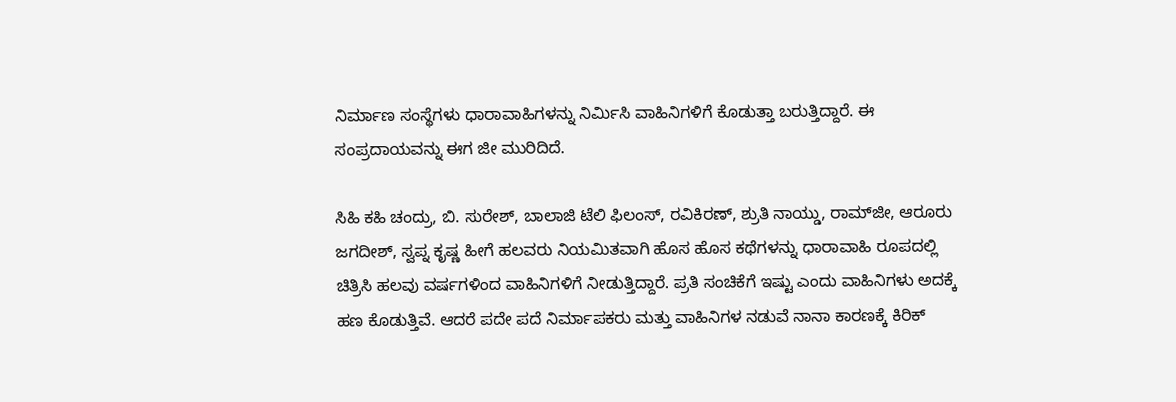ನಿರ್ಮಾಣ ಸಂಸ್ಥೆಗಳು ಧಾರಾವಾಹಿಗಳನ್ನು ನಿರ್ಮಿಸಿ ವಾಹಿನಿಗಳಿಗೆ ಕೊಡುತ್ತಾ ಬರುತ್ತಿದ್ದಾರೆ. ಈ ಸಂಪ್ರದಾಯವನ್ನು ಈಗ ಜೀ ಮುರಿದಿದೆ.

ಸಿಹಿ ಕಹಿ ಚಂದ್ರು, ಬಿ. ಸುರೇಶ್‌, ಬಾಲಾಜಿ ಟೆಲಿ ಫಿಲಂಸ್‌, ರವಿಕಿರಣ್, ಶ್ರುತಿ ನಾಯ್ಡು, ರಾಮ್‌ಜೀ, ಆರೂರು ಜಗದೀಶ್, ಸ್ವಪ್ನ ಕೃಷ್ಣ ಹೀಗೆ ಹಲವರು ನಿಯಮಿತವಾಗಿ ಹೊಸ ಹೊಸ ಕಥೆಗಳನ್ನು ಧಾರಾವಾಹಿ ರೂಪದಲ್ಲಿ ಚಿತ್ರಿಸಿ ಹಲವು ವರ್ಷಗಳಿಂದ ವಾಹಿನಿಗಳಿಗೆ ನೀಡುತ್ತಿದ್ದಾರೆ. ಪ್ರತಿ ಸಂಚಿಕೆಗೆ ಇಷ್ಟು ಎಂದು ವಾಹಿನಿಗಳು ಅದಕ್ಕೆ ಹಣ ಕೊಡುತ್ತಿವೆ. ಆದರೆ ಪದೇ ಪದೆ ನಿರ್ಮಾಪಕರು ಮತ್ತು ವಾಹಿನಿಗಳ ನಡುವೆ ನಾನಾ ಕಾರಣಕ್ಕೆ ಕಿರಿಕ್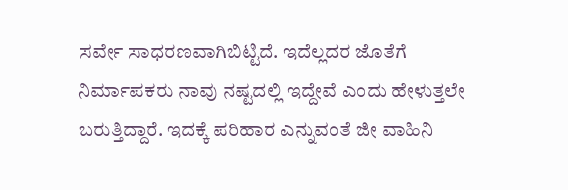ಸರ್ವೇ ಸಾಧರಣವಾಗಿಬಿಟ್ಟಿದೆ. ಇದೆಲ್ಲದರ ಜೊತೆಗೆ ನಿರ್ಮಾಪಕರು ನಾವು ನಷ್ಟದಲ್ಲಿ ಇದ್ದೇವೆ ಎಂದು ಹೇಳುತ್ತಲೇ ಬರುತ್ತಿದ್ದಾರೆ. ಇದಕ್ಕೆ ಪರಿಹಾರ ಎನ್ನುವಂತೆ ಜೀ ವಾಹಿನಿ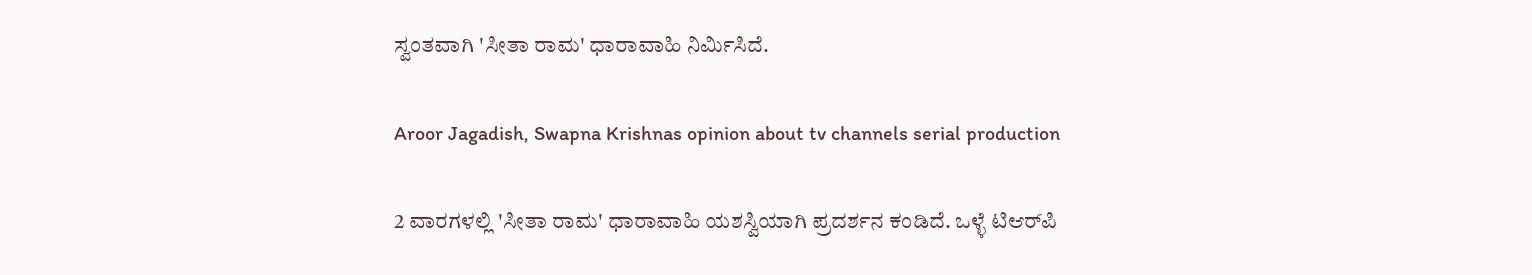ಸ್ವಂತವಾಗಿ 'ಸೀತಾ ರಾಮ' ಧಾರಾವಾಹಿ ನಿರ್ಮಿಸಿದೆ.

Aroor Jagadish, Swapna Krishnas opinion about tv channels serial production

2 ವಾರಗಳಲ್ಲಿ 'ಸೀತಾ ರಾಮ' ಧಾರಾವಾಹಿ ಯಶಸ್ವಿಯಾಗಿ ಪ್ರದರ್ಶನ ಕಂಡಿದೆ. ಒಳ್ಳೆ ಟಿಆರ್‌ಪಿ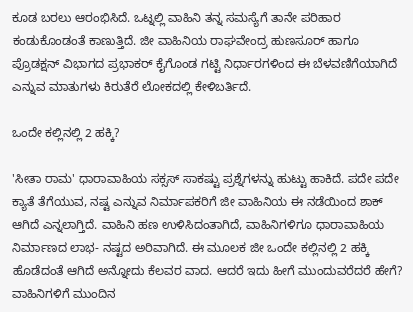ಕೂಡ ಬರಲು ಆರಂಭಿಸಿದೆ. ಒಟ್ನಲ್ಲಿ ವಾಹಿನಿ ತನ್ನ ಸಮಸ್ಯೆಗೆ ತಾನೇ ಪರಿಹಾರ ಕಂಡುಕೊಂಡಂತೆ ಕಾಣುತ್ತಿದೆ. ಜೀ ವಾಹಿನಿಯ ರಾಘವೇಂದ್ರ ಹುಣಸೂರ್ ಹಾಗೂ ಪ್ರೊಡಕ್ಷನ್ ವಿಭಾಗದ ಪ್ರಭಾಕರ್ ಕೈಗೊಂಡ ಗಟ್ಟಿ ನಿರ್ಧಾರಗಳಿಂದ ಈ ಬೆಳವಣಿಗೆಯಾಗಿದೆ ಎನ್ನುವ ಮಾತುಗಳು ಕಿರುತೆರೆ ಲೋಕದಲ್ಲಿ ಕೇಳಿಬರ್ತಿದೆ.

ಒಂದೇ ಕಲ್ಲಿನಲ್ಲಿ 2 ಹಕ್ಕಿ?

'ಸೀತಾ ರಾಮ' ಧಾರಾವಾಹಿಯ ಸಕ್ಸಸ್ ಸಾಕಷ್ಟು ಪ್ರಶ್ನೆಗಳನ್ನು ಹುಟ್ಟು ಹಾಕಿದೆ. ಪದೇ ಪದೇ ಕ್ಯಾತೆ ತೆಗೆಯುವ, ನಷ್ಟ ಎನ್ನುವ ನಿರ್ಮಾಪಕರಿಗೆ ಜೀ ವಾಹಿನಿಯ ಈ ನಡೆಯಿಂದ ಶಾಕ್ ಆಗಿದೆ ಎನ್ನಲಾಗ್ತಿದೆ. ವಾಹಿನಿ ಹಣ ಉಳಿಸಿದಂತಾಗಿದೆ, ವಾಹಿನಿಗಳಿಗೂ ಧಾರಾವಾಹಿಯ ನಿರ್ಮಾಣದ ಲಾಭ- ನಷ್ಟದ ಅರಿವಾಗಿದೆ. ಈ ಮೂಲಕ ಜೀ ಒಂದೇ ಕಲ್ಲಿನಲ್ಲಿ 2 ಹಕ್ಕಿ ಹೊಡೆದಂತೆ ಆಗಿದೆ ಅನ್ನೋದು ಕೆಲವರ ವಾದ. ಆದರೆ ಇದು ಹೀಗೆ ಮುಂದುವರೆದರೆ ಹೇಗೆ? ವಾಹಿನಿಗಳಿಗೆ ಮುಂದಿನ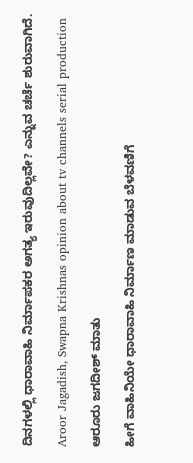ದಿನಗಳಲ್ಲಿ ಧಾರಾವಾಹಿ ನಿರ್ಮಾಪಕರ ಅಗತ್ಯ ಇರುವುದಿಲ್ಲವೇ? ಎನ್ನುವ ಚರ್ಚೆ ಶುರುವಾಗಿದೆ.

Aroor Jagadish, Swapna Krishnas opinion about tv channels serial production

ಆರೂರು ಜಗದೀಶ್ ಮಾತು

ಹೀಗೆ ವಾಹಿನಿಯೇ ಧಾರಾವಾಹಿ ನಿರ್ಮಾಣ ಮಾಡುವ ಬೆಳವಣಿಗೆ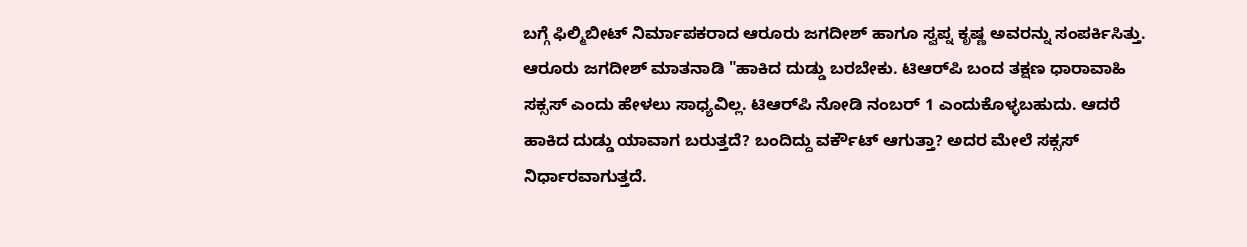ಬಗ್ಗೆ ಫಿಲ್ಮಿಬೀಟ್ ನಿರ್ಮಾಪಕರಾದ ಆರೂರು ಜಗದೀಶ್ ಹಾಗೂ ಸ್ವಪ್ನ ಕೃಷ್ಣ ಅವರನ್ನು ಸಂಪರ್ಕಿಸಿತ್ತು. ಆರೂರು ಜಗದೀಶ್ ಮಾತನಾಡಿ "ಹಾಕಿದ ದುಡ್ಡು ಬರಬೇಕು. ಟಿಆರ್‌ಪಿ ಬಂದ ತಕ್ಷಣ ಧಾರಾವಾಹಿ ಸಕ್ಸಸ್ ಎಂದು ಹೇಳಲು ಸಾಧ್ಯವಿಲ್ಲ. ಟಿಆರ್‌ಪಿ ನೋಡಿ ನಂಬರ್ 1 ಎಂದುಕೊಳ್ಳಬಹುದು. ಆದರೆ ಹಾಕಿದ ದುಡ್ಡು ಯಾವಾಗ ಬರುತ್ತದೆ? ಬಂದಿದ್ದು ವರ್ಕೌಟ್ ಆಗುತ್ತಾ? ಅದರ ಮೇಲೆ ಸಕ್ಸಸ್ ನಿರ್ಧಾರವಾಗುತ್ತದೆ.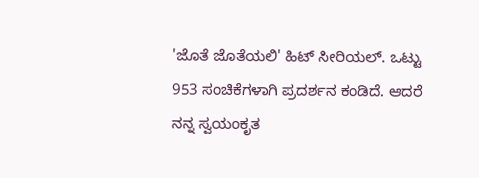'ಜೊತೆ ಜೊತೆಯಲಿ' ಹಿಟ್ ಸೀರಿಯಲ್. ಒಟ್ಟು 953 ಸಂಚಿಕೆಗಳಾಗಿ ಪ್ರದರ್ಶನ ಕಂಡಿದೆ. ಆದರೆ ನನ್ನ ಸ್ವಯಂಕೃತ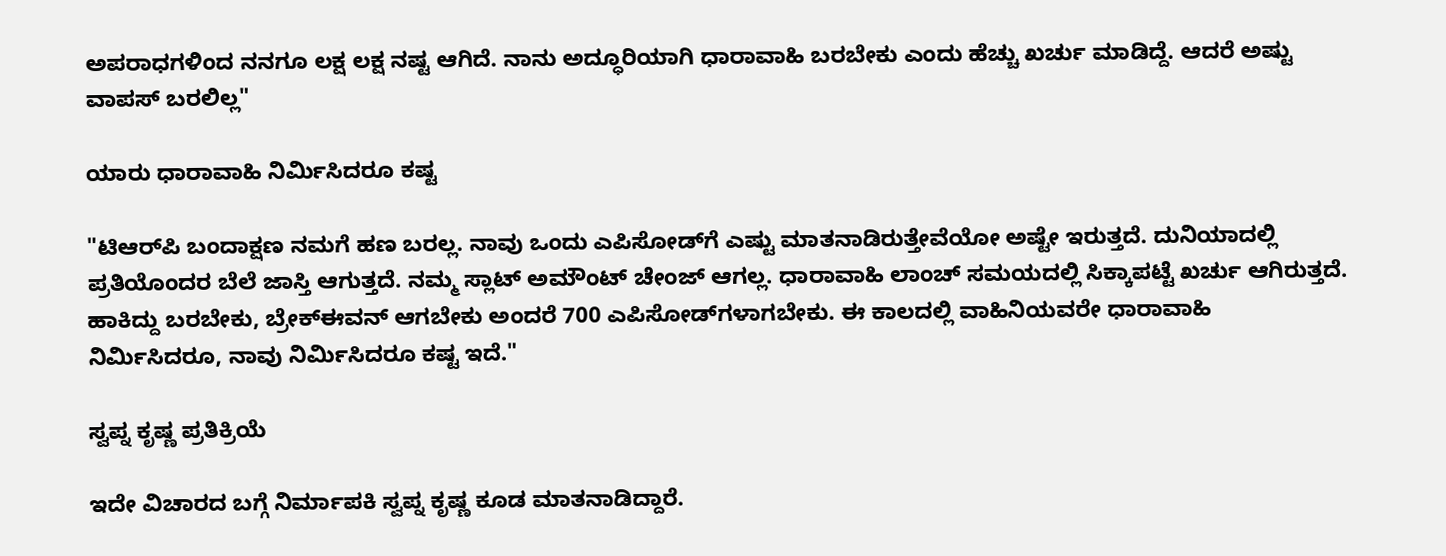ಅಪರಾಧಗಳಿಂದ ನನಗೂ ಲಕ್ಷ ಲಕ್ಷ ನಷ್ಟ ಆಗಿದೆ. ನಾನು ಅದ್ಧೂರಿಯಾಗಿ ಧಾರಾವಾಹಿ ಬರಬೇಕು ಎಂದು ಹೆಚ್ಚು ಖರ್ಚು ಮಾಡಿದ್ದೆ. ಆದರೆ ಅಷ್ಟು ವಾಪಸ್ ಬರಲಿಲ್ಲ"

ಯಾರು ಧಾರಾವಾಹಿ ನಿರ್ಮಿಸಿದರೂ ಕಷ್ಟ

"ಟಿಆರ್‌ಪಿ ಬಂದಾಕ್ಷಣ ನಮಗೆ ಹಣ ಬರಲ್ಲ. ನಾವು ಒಂದು ಎಪಿಸೋಡ್‌ಗೆ ಎಷ್ಟು ಮಾತನಾಡಿರುತ್ತೇವೆಯೋ ಅಷ್ಟೇ ಇರುತ್ತದೆ. ದುನಿಯಾದಲ್ಲಿ ಪ್ರತಿಯೊಂದರ ಬೆಲೆ ಜಾಸ್ತಿ ಆಗುತ್ತದೆ. ನಮ್ಮ ಸ್ಲಾಟ್ ಅಮೌಂಟ್ ಚೇಂಜ್ ಆಗಲ್ಲ. ಧಾರಾವಾಹಿ ಲಾಂಚ್ ಸಮಯದಲ್ಲಿ ಸಿಕ್ಕಾಪಟ್ಟೆ ಖರ್ಚು ಆಗಿರುತ್ತದೆ. ಹಾಕಿದ್ದು ಬರಬೇಕು, ಬ್ರೇಕ್‌ಈವನ್ ಆಗಬೇಕು ಅಂದರೆ 700 ಎಪಿಸೋಡ್‌ಗಳಾಗಬೇಕು. ಈ ಕಾಲದಲ್ಲಿ ವಾಹಿನಿಯವರೇ ಧಾರಾವಾಹಿ ನಿರ್ಮಿಸಿದರೂ, ನಾವು ನಿರ್ಮಿಸಿದರೂ ಕಷ್ಟ ಇದೆ."

ಸ್ವಪ್ನ ಕೃಷ್ಣ ಪ್ರತಿಕ್ರಿಯೆ

ಇದೇ ವಿಚಾರದ ಬಗ್ಗೆ ನಿರ್ಮಾಪಕಿ ಸ್ವಪ್ನ ಕೃಷ್ಣ ಕೂಡ ಮಾತನಾಡಿದ್ದಾರೆ.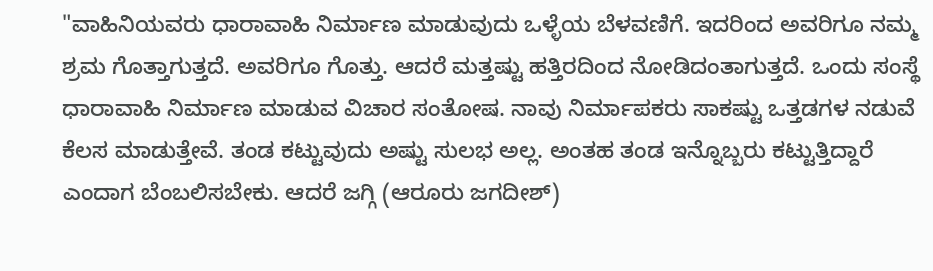"ವಾಹಿನಿಯವರು ಧಾರಾವಾಹಿ ನಿರ್ಮಾಣ ಮಾಡುವುದು ಒಳ್ಳೆಯ ಬೆಳವಣಿಗೆ. ಇದರಿಂದ ಅವರಿಗೂ ನಮ್ಮ ಶ್ರಮ ಗೊತ್ತಾಗುತ್ತದೆ. ಅವರಿಗೂ ಗೊತ್ತು. ಆದರೆ ಮತ್ತಷ್ಟು ಹತ್ತಿರದಿಂದ ನೋಡಿದಂತಾಗುತ್ತದೆ. ಒಂದು ಸಂಸ್ಥೆ ಧಾರಾವಾಹಿ ನಿರ್ಮಾಣ ಮಾಡುವ ವಿಚಾರ ಸಂತೋಷ. ನಾವು ನಿರ್ಮಾಪಕರು ಸಾಕಷ್ಟು ಒತ್ತಡಗಳ ನಡುವೆ ಕೆಲಸ ಮಾಡುತ್ತೇವೆ. ತಂಡ ಕಟ್ಟುವುದು ಅಷ್ಟು ಸುಲಭ ಅಲ್ಲ. ಅಂತಹ ತಂಡ ಇನ್ನೊಬ್ಬರು ಕಟ್ಟುತ್ತಿದ್ದಾರೆ ಎಂದಾಗ ಬೆಂಬಲಿಸಬೇಕು. ಆದರೆ ಜಗ್ಗಿ (ಆರೂರು ಜಗದೀಶ್)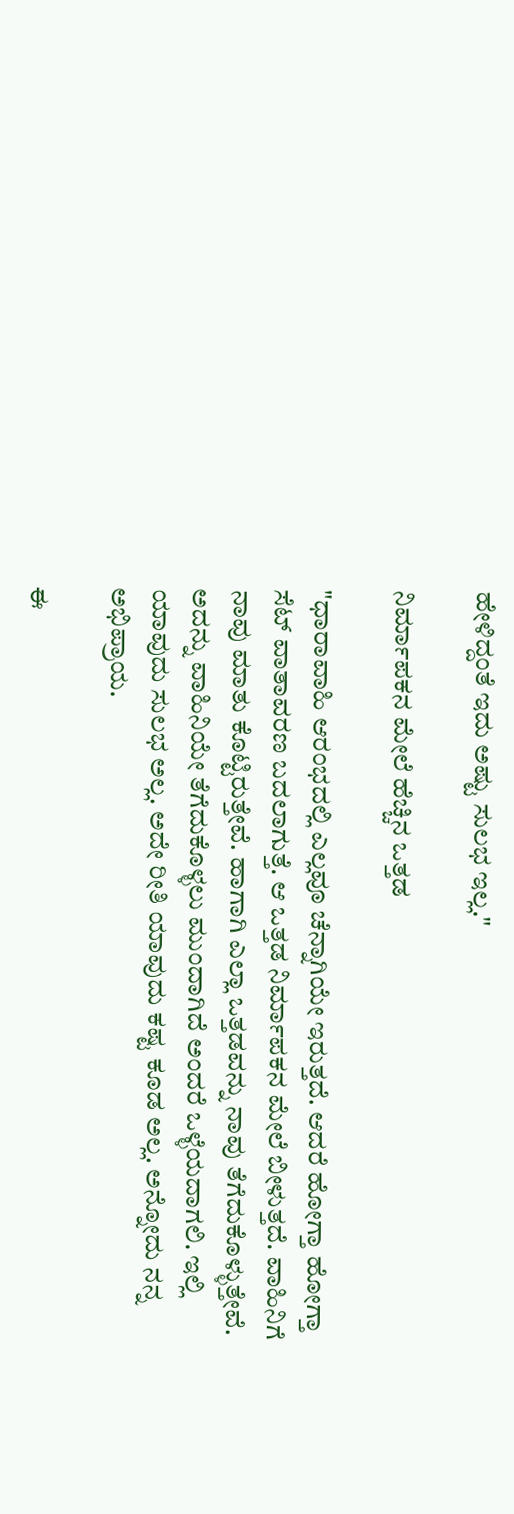ಹೇಳಿದ್ದಂತೆ ಇದು ಅಷ್ಟು ಸುಲಭ ಇಲ್ಲ."

ನಿರ್ಮಾಪಕನ ಮೇಲೆ ಹೆಚ್ಚಿನ ಒತ್ತಡ

"ಧಾರಾವಾಹಿ ಆರಂಭದಲ್ಲಿ ಎಲ್ಲವೂ ಚೆನ್ನಾಗಿಯೇ ಇರುತ್ತದೆ. ಆದರೆ ಹೋಗ್ತಾ ಹೋಗ್ತಾ ಸೆಟ್‌ ವಾತಾವರಣ ಬದಲಾಗುತ್ತೆ. ಆ ಒತ್ತಡ ನಿರ್ಮಾಪಕನ ಮೇಲೆ ಬೀಳುತ್ತದೆ. ವಾಹಿನಿಗೆ ನಾವು ಮಾತು ಕೊಟ್ಟಿರುತ್ತೇವೆ. ಹಾಗಾಗಿ ಎಲ್ಲಾ ಒತ್ತಡವನ್ನು ನಾವು ತೆಗೆದುಕೊಳ್ಳುತ್ತೇವೆ. ಅದನ್ನು ವಾಹಿನಿಯೇ ತೆಗೆದುಕೊಳ್ಳಲು ಮುಂದಾಗಿದೆ ಅಂದರೆ ಒಳ್ಳೆಯದಾಗಲಿ. ಇಲ್ಲಿ ಯಾವುದು ಸುಲಭ ಅಲ್ಲ. ಅದೇ ರೀತಿ ಯಾವುದು ಕಷ್ಟ ಕೂಡ ಅಲ್ಲ. ಅನ್ನೋದು ನನ್ನ ಅಭಿಪ್ರಾಯ.

ಈ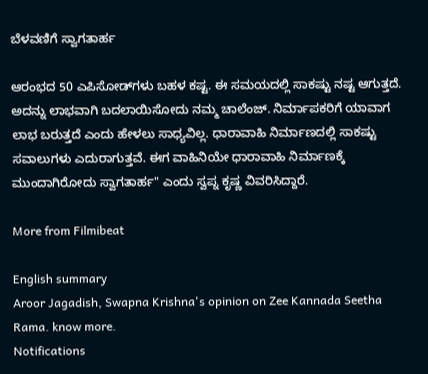ಬೆಳವಣಿಗೆ ಸ್ವಾಗತಾರ್ಹ

ಆರಂಭದ 50 ಎಪಿಸೋಡ್‌ಗಳು ಬಹಳ ಕಷ್ಟ. ಈ ಸಮಯದಲ್ಲಿ ಸಾಕಷ್ಟು ನಷ್ಟ ಆಗುತ್ತದೆ. ಅದನ್ನು ಲಾಭವಾಗಿ ಬದಲಾಯಿಸೋದು ನಮ್ಮ ಚಾಲೆಂಜ್. ನಿರ್ಮಾಪಕರಿಗೆ ಯಾವಾಗ ಲಾಭ ಬರುತ್ತದೆ ಎಂದು ಹೇಳಲು ಸಾಧ್ಯವಿಲ್ಲ. ಧಾರಾವಾಹಿ ನಿರ್ಮಾಣದಲ್ಲಿ ಸಾಕಷ್ಟು ಸವಾಲುಗಳು ಎದುರಾಗುತ್ತವೆ. ಈಗ ವಾಹಿನಿಯೇ ಧಾರಾವಾಹಿ ನಿರ್ಮಾಣಕ್ಕೆ ಮುಂದಾಗಿರೋದು ಸ್ವಾಗತಾರ್ಹ" ಎಂದು ಸ್ವಪ್ನ ಕೃಷ್ಣ ವಿವರಿಸಿದ್ದಾರೆ.

More from Filmibeat

English summary
Aroor Jagadish, Swapna Krishna's opinion on Zee Kannada Seetha Rama. know more.
Notifications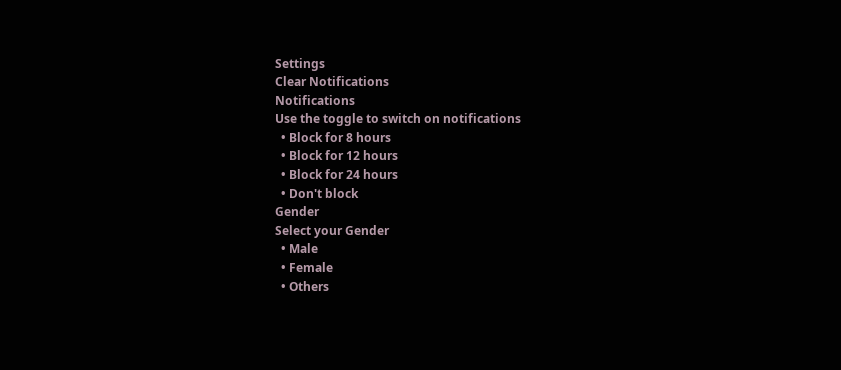Settings
Clear Notifications
Notifications
Use the toggle to switch on notifications
  • Block for 8 hours
  • Block for 12 hours
  • Block for 24 hours
  • Don't block
Gender
Select your Gender
  • Male
  • Female
  • Others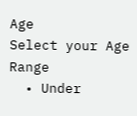Age
Select your Age Range
  • Under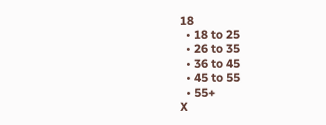18
  • 18 to 25
  • 26 to 35
  • 36 to 45
  • 45 to 55
  • 55+
X